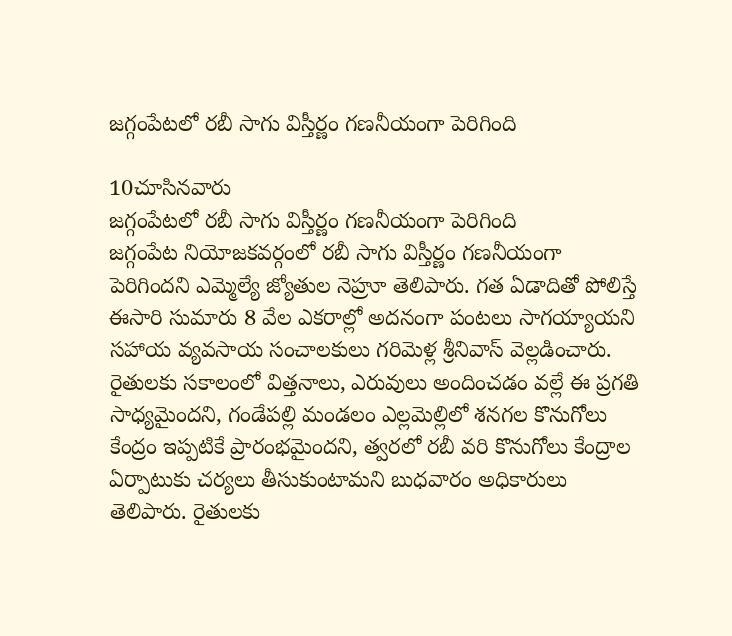జగ్గంపేటలో రబీ సాగు విస్తీర్ణం గణనీయంగా పెరిగింది

10చూసినవారు
జగ్గంపేటలో రబీ సాగు విస్తీర్ణం గణనీయంగా పెరిగింది
జగ్గంపేట నియోజకవర్గంలో రబీ సాగు విస్తీర్ణం గణనీయంగా పెరిగిందని ఎమ్మెల్యే జ్యోతుల నెహ్రూ తెలిపారు. గత ఏడాదితో పోలిస్తే ఈసారి సుమారు 8 వేల ఎకరాల్లో అదనంగా పంటలు సాగయ్యాయని సహాయ వ్యవసాయ సంచాలకులు గరిమెళ్ల శ్రీనివాస్ వెల్లడించారు. రైతులకు సకాలంలో విత్తనాలు, ఎరువులు అందించడం వల్లే ఈ ప్రగతి సాధ్యమైందని, గండేపల్లి మండలం ఎల్లమెల్లిలో శనగల కొనుగోలు కేంద్రం ఇప్పటికే ప్రారంభమైందని, త్వరలో రబీ వరి కొనుగోలు కేంద్రాల ఏర్పాటుకు చర్యలు తీసుకుంటామని బుధవారం అధికారులు తెలిపారు. రైతులకు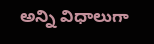అన్ని విధాలుగా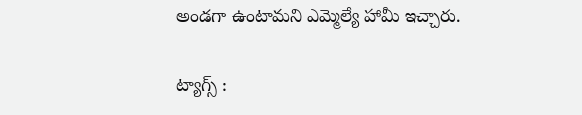అండగా ఉంటామని ఎమ్మెల్యే హామీ ఇచ్చారు.

ట్యాగ్స్ :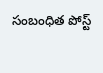సంబంధిత పోస్ట్